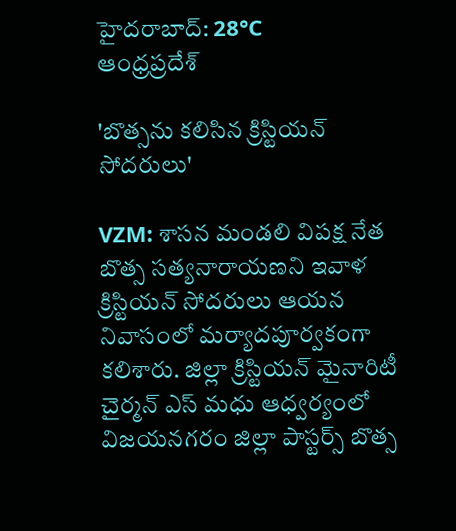హైదరాబాద్: 28°C
ఆంధ్రప్రదేశ్

'బొత్సను కలిసిన క్రిస్టియన్ సోదరులు'

VZM: శాసన మండలి విపక్ష నేత బొత్స సత్యనారాయణని ఇవాళ క్రిస్టియన్ సోదరులు ఆయన నివాసంలో మర్యాదపూర్వకంగా కలిశారు. జిల్లా క్రిస్టియన్ మైనారిటీ చైర్మన్ ఎస్ మధు ఆధ్వర్యంలో విజయనగరం జిల్లా పాస్టర్స్ బొత్స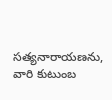సత్యనారాయణను, వారి కుటుంబ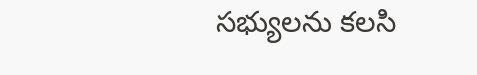సభ్యులను కలసి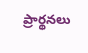ప్రార్థనలు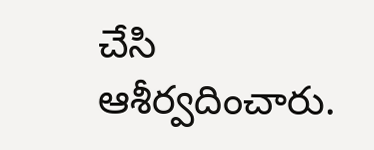చేసి ఆశీర్వదించారు.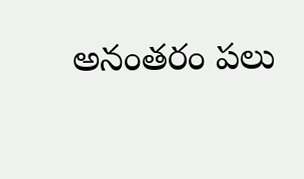అనంతరం పలు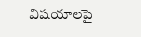విషయాలపై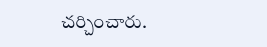చర్చించారు.